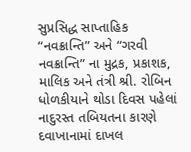સુપ્રસિદ્ધ સાપ્તાહિક “નવક્રાન્તિ” અને “ગરવી નવક્રાન્તિ” ના મુદ્રક, પ્રકાશક, માલિક અને તંત્રી શ્રી. રોબિન ધોળકીયાને થોડા દિવસ પહેલાં નાદુરસ્ત તબિયતના કારણે દવાખાનામાં દાખલ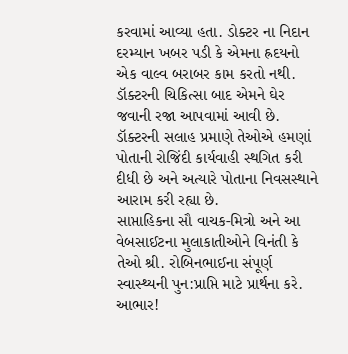કરવામાં આવ્યા હતા. ડોક્ટર ના નિદાન દરમ્યાન ખબર પડી કે એમના હ્રદયનો એક વાલ્વ બરાબર કામ કરતો નથી. ડૉક્ટરની ચિકિત્સા બાદ એમને ઘેર જવાની રજા આપવામાં આવી છે. ડૉક્ટરની સલાહ પ્રમાણે તેઓએ હમણાં પોતાની રોજિંદી કાર્યવાહી સ્થગિત કરી દીધી છે અને અત્યારે પોતાના નિવસસ્થાને આરામ કરી રહ્યા છે.
સાપ્તાહિકના સૌ વાચક-મિત્રો અને આ વેબસાઈટના મુલાકાતીઓને વિનંતી કે તેઓ શ્રી. રોબિનભાઈના સંપૂર્ણ સ્વાસ્થ્યની પુન:પ્રાપ્તિ માટે પ્રાર્થના કરે. આભાર!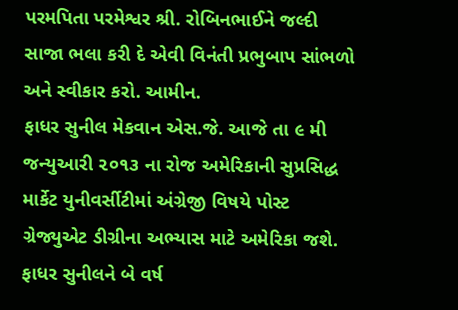પરમપિતા પરમેશ્વર શ્રી. રોબિનભાઈને જલ્દી સાજા ભલા કરી દે એવી વિનંતી પ્રભુબાપ સાંભળો અને સ્વીકાર કરો. આમીન.
ફાધર સુનીલ મેકવાન એસ.જે. આજે તા ૯ મી જન્યુઆરી ૨૦૧૩ ના રોજ અમેરિકાની સુપ્રસિદ્ધ માર્કેટ યુનીવર્સીટીમાં અંગ્રેજી વિષયે પોસ્ટ ગ્રેજ્યુએટ ડીગ્રીના અભ્યાસ માટે અમેરિકા જશે. ફાધર સુનીલને બે વર્ષ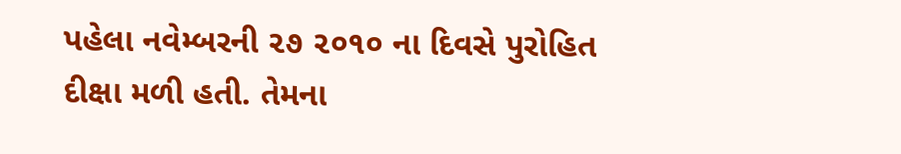પહેલા નવેમ્બરની ૨૭ ૨૦૧૦ ના દિવસે પુરોહિત દીક્ષા મળી હતી. તેમના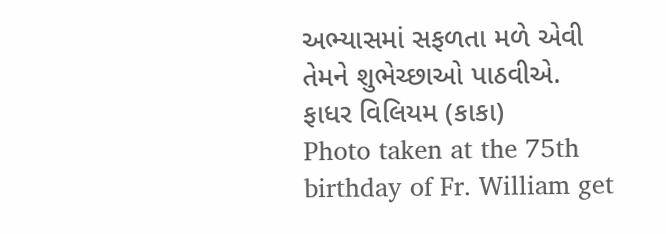અભ્યાસમાં સફળતા મળે એવી તેમને શુભેચ્છાઓ પાઠવીએ.
ફાધર વિલિયમ (કાકા)
Photo taken at the 75th birthday of Fr. William get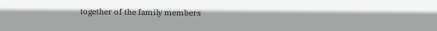together of the family members